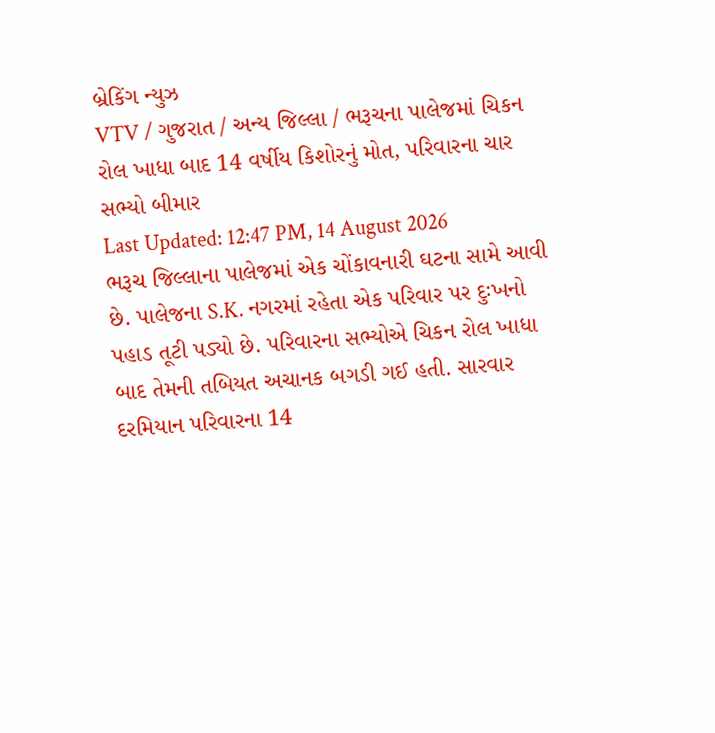બ્રેકિંગ ન્યુઝ
VTV / ગુજરાત / અન્ય જિલ્લા / ભરૂચના પાલેજમાં ચિકન રોલ ખાધા બાદ 14 વર્ષીય કિશોરનું મોત, પરિવારના ચાર સભ્યો બીમાર
Last Updated: 12:47 PM, 14 August 2026
ભરૂચ જિલ્લાના પાલેજમાં એક ચોંકાવનારી ઘટના સામે આવી છે. પાલેજના S.K. નગરમાં રહેતા એક પરિવાર પર દુઃખનો પહાડ તૂટી પડ્યો છે. પરિવારના સભ્યોએ ચિકન રોલ ખાધા બાદ તેમની તબિયત અચાનક બગડી ગઈ હતી. સારવાર દરમિયાન પરિવારના 14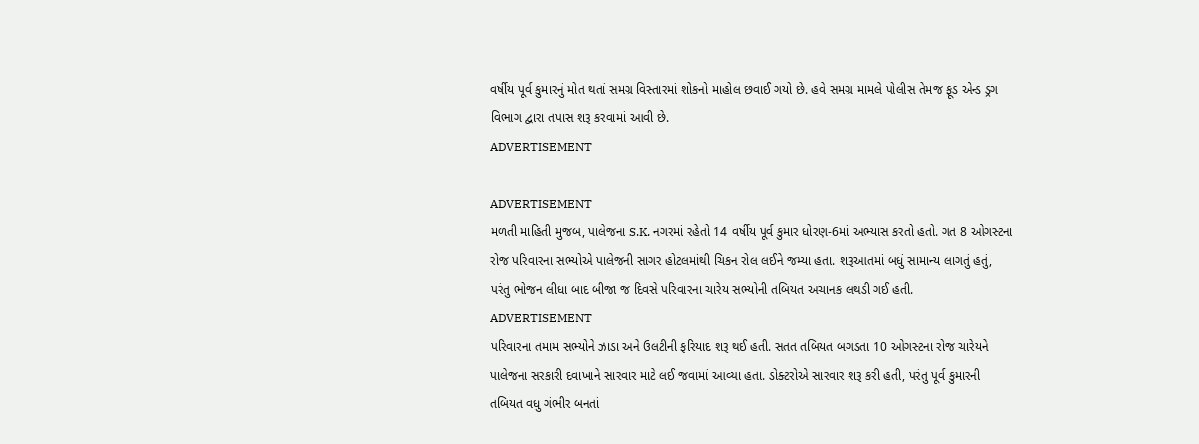વર્ષીય પૂર્વ કુમારનું મોત થતાં સમગ્ર વિસ્તારમાં શોકનો માહોલ છવાઈ ગયો છે. હવે સમગ્ર મામલે પોલીસ તેમજ ફૂડ એન્ડ ડ્રગ વિભાગ દ્વારા તપાસ શરૂ કરવામાં આવી છે.
ADVERTISEMENT

ADVERTISEMENT
મળતી માહિતી મુજબ, પાલેજના S.K. નગરમાં રહેતો 14 વર્ષીય પૂર્વ કુમાર ધોરણ-6માં અભ્યાસ કરતો હતો. ગત 8 ઓગસ્ટના રોજ પરિવારના સભ્યોએ પાલેજની સાગર હોટલમાંથી ચિકન રોલ લઈને જમ્યા હતા. શરૂઆતમાં બધું સામાન્ય લાગતું હતું, પરંતુ ભોજન લીધા બાદ બીજા જ દિવસે પરિવારના ચારેય સભ્યોની તબિયત અચાનક લથડી ગઈ હતી.
ADVERTISEMENT
પરિવારના તમામ સભ્યોને ઝાડા અને ઉલટીની ફરિયાદ શરૂ થઈ હતી. સતત તબિયત બગડતા 10 ઓગસ્ટના રોજ ચારેયને પાલેજના સરકારી દવાખાને સારવાર માટે લઈ જવામાં આવ્યા હતા. ડોક્ટરોએ સારવાર શરૂ કરી હતી, પરંતુ પૂર્વ કુમારની તબિયત વધુ ગંભીર બનતાં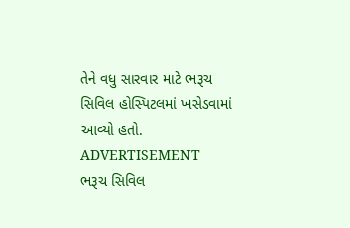તેને વધુ સારવાર માટે ભરૂચ સિવિલ હોસ્પિટલમાં ખસેડવામાં આવ્યો હતો.
ADVERTISEMENT
ભરૂચ સિવિલ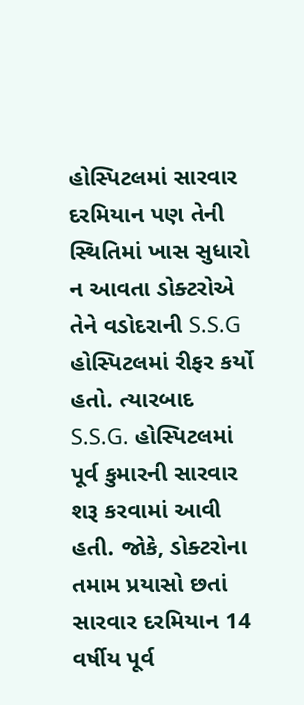હોસ્પિટલમાં સારવાર દરમિયાન પણ તેની સ્થિતિમાં ખાસ સુધારો ન આવતા ડોક્ટરોએ તેને વડોદરાની S.S.G હોસ્પિટલમાં રીફર કર્યો હતો. ત્યારબાદ S.S.G. હોસ્પિટલમાં પૂર્વ કુમારની સારવાર શરૂ કરવામાં આવી હતી. જોકે, ડોક્ટરોના તમામ પ્રયાસો છતાં સારવાર દરમિયાન 14 વર્ષીય પૂર્વ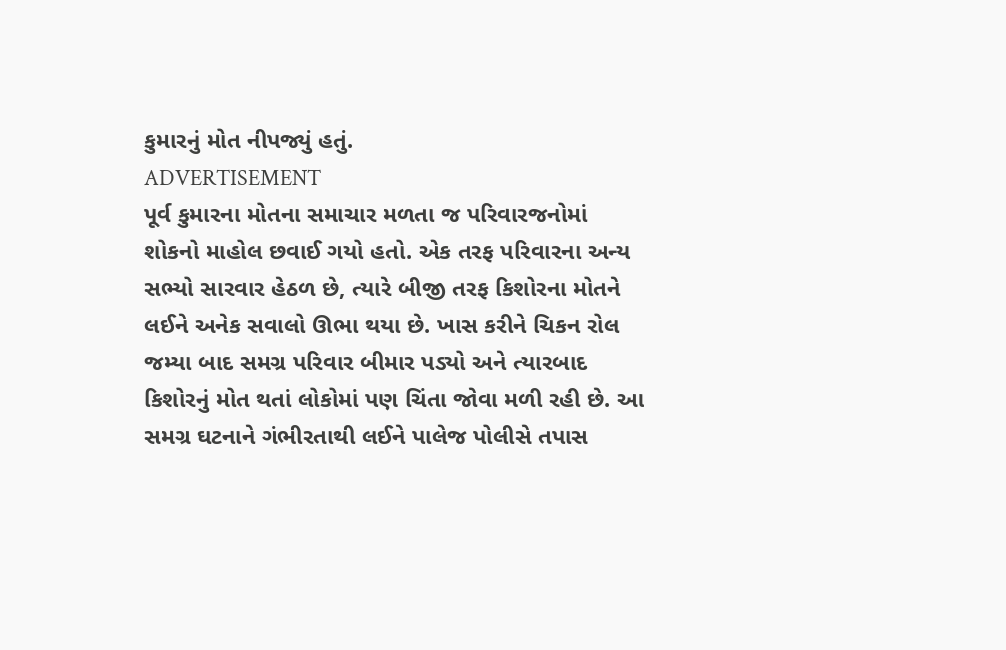કુમારનું મોત નીપજ્યું હતું.
ADVERTISEMENT
પૂર્વ કુમારના મોતના સમાચાર મળતા જ પરિવારજનોમાં શોકનો માહોલ છવાઈ ગયો હતો. એક તરફ પરિવારના અન્ય સભ્યો સારવાર હેઠળ છે, ત્યારે બીજી તરફ કિશોરના મોતને લઈને અનેક સવાલો ઊભા થયા છે. ખાસ કરીને ચિકન રોલ જમ્યા બાદ સમગ્ર પરિવાર બીમાર પડ્યો અને ત્યારબાદ કિશોરનું મોત થતાં લોકોમાં પણ ચિંતા જોવા મળી રહી છે. આ સમગ્ર ઘટનાને ગંભીરતાથી લઈને પાલેજ પોલીસે તપાસ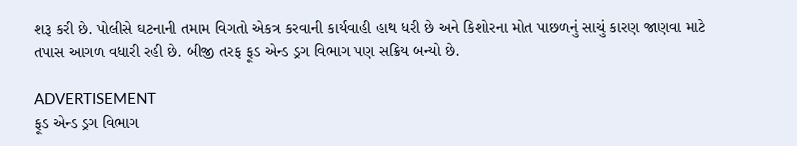શરૂ કરી છે. પોલીસે ઘટનાની તમામ વિગતો એકત્ર કરવાની કાર્યવાહી હાથ ધરી છે અને કિશોરના મોત પાછળનું સાચું કારણ જાણવા માટે તપાસ આગળ વધારી રહી છે. બીજી તરફ ફૂડ એન્ડ ડ્રગ વિભાગ પણ સક્રિય બન્યો છે.

ADVERTISEMENT
ફૂડ એન્ડ ડ્રગ વિભાગ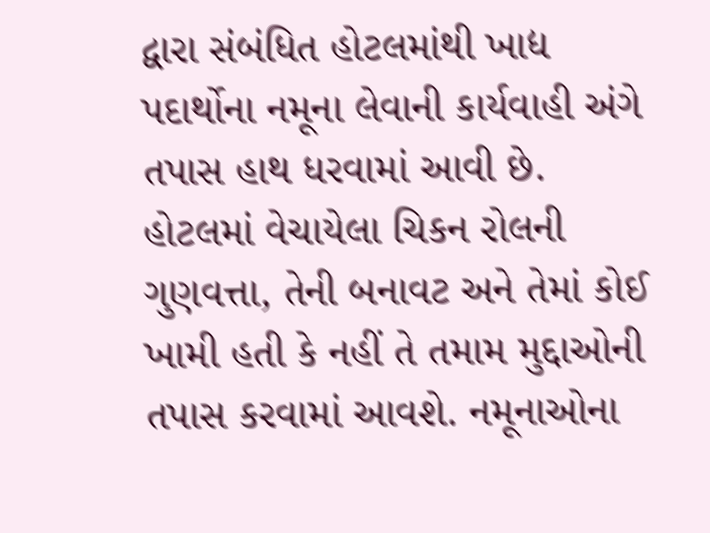દ્વારા સંબંધિત હોટલમાંથી ખાદ્ય પદાર્થોના નમૂના લેવાની કાર્યવાહી અંગે તપાસ હાથ ધરવામાં આવી છે. હોટલમાં વેચાયેલા ચિકન રોલની ગુણવત્તા, તેની બનાવટ અને તેમાં કોઈ ખામી હતી કે નહીં તે તમામ મુદ્દાઓની તપાસ કરવામાં આવશે. નમૂનાઓના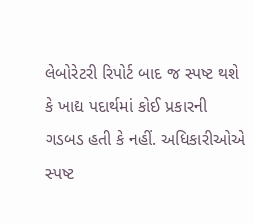લેબોરેટરી રિપોર્ટ બાદ જ સ્પષ્ટ થશે કે ખાદ્ય પદાર્થમાં કોઈ પ્રકારની ગડબડ હતી કે નહીં. અધિકારીઓએ સ્પષ્ટ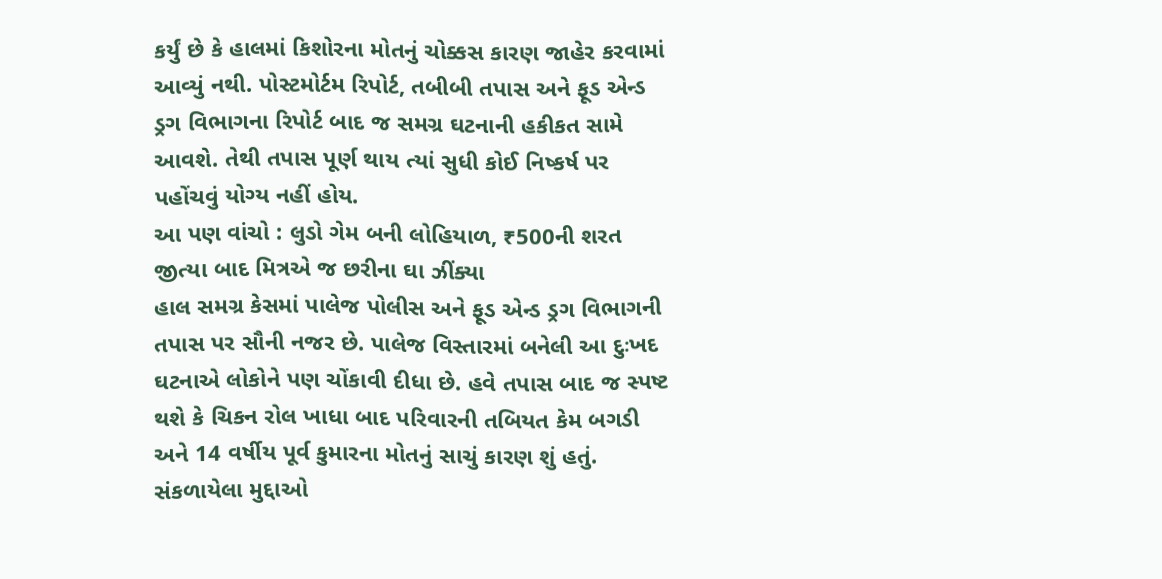કર્યું છે કે હાલમાં કિશોરના મોતનું ચોક્કસ કારણ જાહેર કરવામાં આવ્યું નથી. પોસ્ટમોર્ટમ રિપોર્ટ, તબીબી તપાસ અને ફૂડ એન્ડ ડ્રગ વિભાગના રિપોર્ટ બાદ જ સમગ્ર ઘટનાની હકીકત સામે આવશે. તેથી તપાસ પૂર્ણ થાય ત્યાં સુધી કોઈ નિષ્કર્ષ પર પહોંચવું યોગ્ય નહીં હોય.
આ પણ વાંચો : લુડો ગેમ બની લોહિયાળ, ₹500ની શરત જીત્યા બાદ મિત્રએ જ છરીના ઘા ઝીંક્યા
હાલ સમગ્ર કેસમાં પાલેજ પોલીસ અને ફૂડ એન્ડ ડ્રગ વિભાગની તપાસ પર સૌની નજર છે. પાલેજ વિસ્તારમાં બનેલી આ દુઃખદ ઘટનાએ લોકોને પણ ચોંકાવી દીધા છે. હવે તપાસ બાદ જ સ્પષ્ટ થશે કે ચિકન રોલ ખાધા બાદ પરિવારની તબિયત કેમ બગડી અને 14 વર્ષીય પૂર્વ કુમારના મોતનું સાચું કારણ શું હતું.
સંકળાયેલા મુદ્દાઓ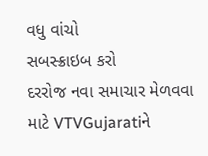વધુ વાંચો
સબસ્ક્રાઇબ કરો
દરરોજ નવા સમાચાર મેળવવા માટે VTVGujaratiને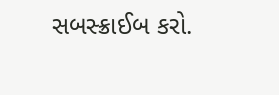સબસ્ક્રાઈબ કરો.